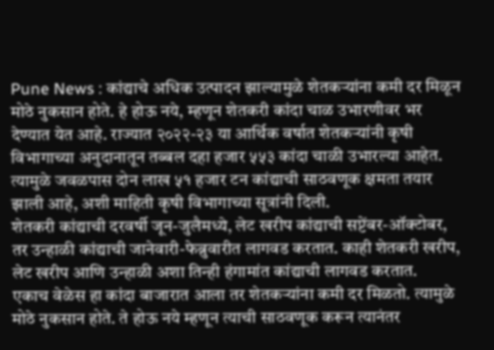Pune News : कांद्याचे अधिक उत्पादन झाल्यामुळे शेतकऱ्यांना कमी दर मिळून मोठे नुकसान होते. हे होऊ नये, म्हणून शेतकरी कांदा चाळ उभारणीवर भर देण्यात येत आहे. राज्यात २०२२-२३ या आर्थिक वर्षात शेतकऱ्यांनी कृषी विभागाच्या अनुदानातून तब्बल दहा हजार ५५३ कांदा चाळी उभारल्या आहेत. त्यामुळे जवळपास दोन लाख ५१ हजार टन कांद्याची साठवणूक क्षमता तयार झाली आहे, अशी माहिती कृषी विभागाच्या सूत्रांनी दिली.
शेतकरी कांद्याची दरवर्षी जून-जुलैमध्ये, लेट खरीप कांद्याची सप्टेंबर-ऑक्टोबर, तर उन्हाळी कांद्याची जानेवारी-फेब्रुवारीत लागवड करतात. काही शेतकरी खरीप, लेट खरीप आणि उन्हाळी अशा तिन्ही हंगामांत कांद्याची लागवड करतात.
एकाच वेळेस हा कांदा बाजारात आला तर शेतकऱ्यांना कमी दर मिळतो. त्यामुळे मोठे नुकसान होते. ते होऊ नये म्हणून त्याची साठवणूक करून त्यानंतर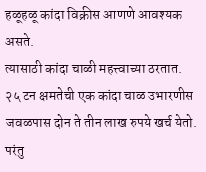हळूहळू कांदा विक्रीस आणणे आवश्यक असते.
त्यासाठी कांदा चाळी महत्त्वाच्या ठरतात. २५ टन क्षमतेची एक कांदा चाळ उभारणीस जवळपास दोन ते तीन लाख रुपये खर्च येतो. परंतु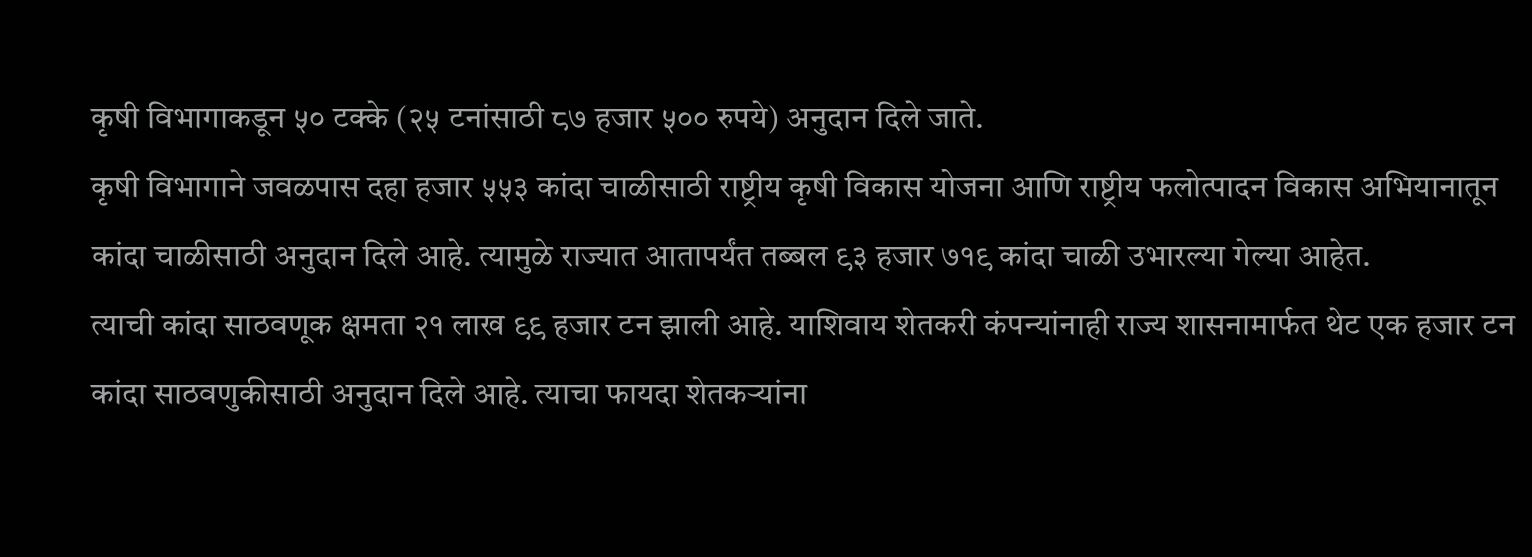कृषी विभागाकडून ५० टक्के (२५ टनांसाठी ८७ हजार ५०० रुपये) अनुदान दिले जाते.
कृषी विभागाने जवळपास दहा हजार ५५३ कांदा चाळीसाठी राष्ट्रीय कृषी विकास योजना आणि राष्ट्रीय फलोत्पादन विकास अभियानातून कांदा चाळीसाठी अनुदान दिले आहे. त्यामुळे राज्यात आतापर्यंत तब्बल ९३ हजार ७१९ कांदा चाळी उभारल्या गेल्या आहेत.
त्याची कांदा साठवणूक क्षमता २१ लाख ९९ हजार टन झाली आहे. याशिवाय शेतकरी कंपन्यांनाही राज्य शासनामार्फत थेट एक हजार टन कांदा साठवणुकीसाठी अनुदान दिले आहे. त्याचा फायदा शेतकऱ्यांना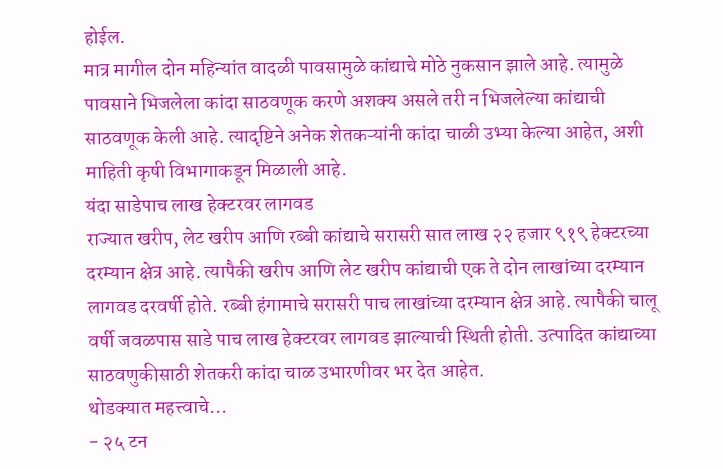होईल.
मात्र मागील दोन महिन्यांत वादळी पावसामुळे कांद्याचे मोठे नुकसान झाले आहे. त्यामुळे पावसाने भिजलेला कांदा साठवणूक करणे अशक्य असले तरी न भिजलेल्या कांद्याची साठवणूक केली आहे. त्यादृष्टिने अनेक शेतकऱ्यांनी कांदा चाळी उभ्या केल्या आहेत, अशी माहिती कृषी विभागाकडून मिळाली आहे.
यंदा साडेपाच लाख हेक्टरवर लागवड
राज्यात खरीप, लेट खरीप आणि रब्बी कांद्याचे सरासरी सात लाख २२ हजार ९१९ हेक्टरच्या दरम्यान क्षेत्र आहे. त्यापैकी खरीप आणि लेट खरीप कांद्याची एक ते दोन लाखांच्या दरम्यान लागवड दरवर्षी होते. रब्बी हंगामाचे सरासरी पाच लाखांच्या दरम्यान क्षेत्र आहे. त्यापैकी चालू वर्षी जवळपास साडे पाच लाख हेक्टरवर लागवड झाल्याची स्थिती होती. उत्पादित कांद्याच्या साठवणुकीसाठी शेतकरी कांदा चाळ उभारणीवर भर देत आहेत.
थोडक्यात महत्त्वाचे...
- २५ टन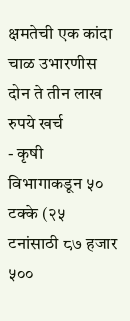क्षमतेची एक कांदा चाळ उभारणीस दोन ते तीन लाख रुपये खर्च
- कृषी विभागाकडून ५० टक्के (२५ टनांसाठी ८७ हजार ५००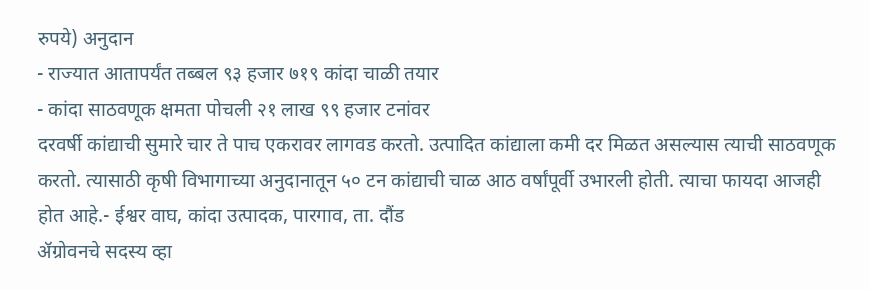रुपये) अनुदान
- राज्यात आतापर्यंत तब्बल ९३ हजार ७१९ कांदा चाळी तयार
- कांदा साठवणूक क्षमता पोचली २१ लाख ९९ हजार टनांवर
दरवर्षी कांद्याची सुमारे चार ते पाच एकरावर लागवड करतो. उत्पादित कांद्याला कमी दर मिळत असल्यास त्याची साठवणूक करतो. त्यासाठी कृषी विभागाच्या अनुदानातून ५० टन कांद्याची चाळ आठ वर्षांपूर्वी उभारली होती. त्याचा फायदा आजही होत आहे.- ईश्वर वाघ, कांदा उत्पादक, पारगाव, ता. दौंड
ॲग्रोवनचे सदस्य व्हा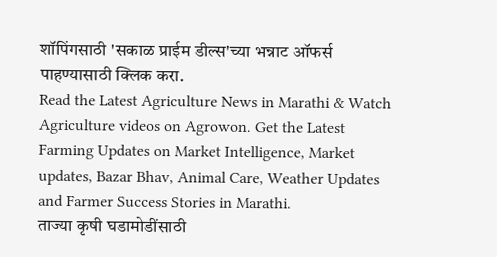शॉपिंगसाठी 'सकाळ प्राईम डील्स'च्या भन्नाट ऑफर्स पाहण्यासाठी क्लिक करा.
Read the Latest Agriculture News in Marathi & Watch Agriculture videos on Agrowon. Get the Latest Farming Updates on Market Intelligence, Market updates, Bazar Bhav, Animal Care, Weather Updates and Farmer Success Stories in Marathi.
ताज्या कृषी घडामोडींसाठी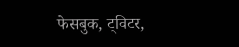फेसबुक, ट्विटर,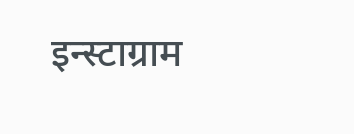इन्स्टाग्राम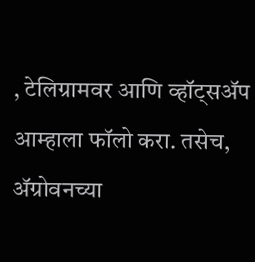, टेलिग्रामवर आणि व्हॉट्सॲप आम्हाला फॉलो करा. तसेच, ॲग्रोवनच्या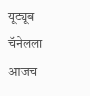यूट्यूब चॅनेलला आजच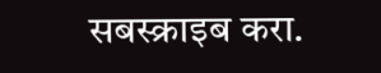सबस्क्राइब करा.